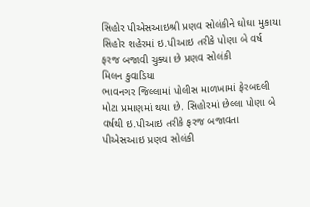સિહોર પીએસઆઇશ્રી પ્રણવ સોલંકીને ઘોઘા મુકાયા
સિહોર શહેરમાં ઇ.પીઆઇ તરીકે પોણા બે વર્ષ ફરજ બજાવી ચુક્યા છે પ્રણવ સોલંકી
મિલન કુવાડિયા
ભાવનગર જિલ્લામાં પોલીસ માળખામાં ફેરબદલી મોટા પ્રમાણમાં થયા છે. સિહોરમાં છેલ્લા પોણા બે વર્ષથી ઇ.પીઆઇ તરીકે ફરજ બજાવતા પીએસઆઇ પ્રણવ સોલંકી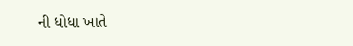ની ધોધા ખાતે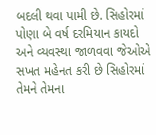બદલી થવા પામી છે. સિહોરમાં પોણા બે વર્ષ દરમિયાન કાયદો અને વ્યવસ્થા જાળવવા જેઓએ સખત મહેનત કરી છે સિહોરમાં તેમને તેમના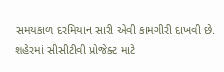સમયકાળ દરમિયાન સારી એવી કામગીરી દાખવી છે. શહેરમાં સીસીટીવી પ્રોજેક્ટ માટે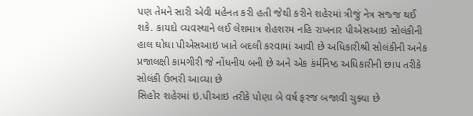પણ તેમને સારી એવી મહેનત કરી હતી જેથી કરીને શહેરમાં ત્રીજું નેત્ર સજ્જ થઈ શકે. કાયદો વ્યવસ્થાને લઈ લેશમાત્ર શેહશરમ નહિ રાખનાર પીએસઆઇ સોલંકીની હાલ ઘોઘા પીએસઆઇ ખાતે બદલી કરવામાં આવી છે અધિકારીશ્રી સોલંકીની અનેક પ્રજાલક્ષી કામગીરી જે નોંધનીય બની છે અને એક કંર્મનિષ્ઠ અધિકારીની છાપ તરીકે સોલંકી ઉભરી આવ્યા છે
સિહોર શહેરમાં ઇ.પીઆઇ તરીકે પોણા બે વર્ષ ફરજ બજાવી ચુક્યા છે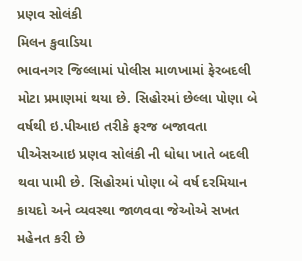પ્રણવ સોલંકી
મિલન કુવાડિયા
ભાવનગર જિલ્લામાં પોલીસ માળખામાં ફેરબદલી મોટા પ્રમાણમાં થયા છે. સિહોરમાં છેલ્લા પોણા બે વર્ષથી ઇ.પીઆઇ તરીકે ફરજ બજાવતા પીએસઆઇ પ્રણવ સોલંકી ની ધોધા ખાતે બદલી થવા પામી છે. સિહોરમાં પોણા બે વર્ષ દરમિયાન કાયદો અને વ્યવસ્થા જાળવવા જેઓએ સખત મહેનત કરી છે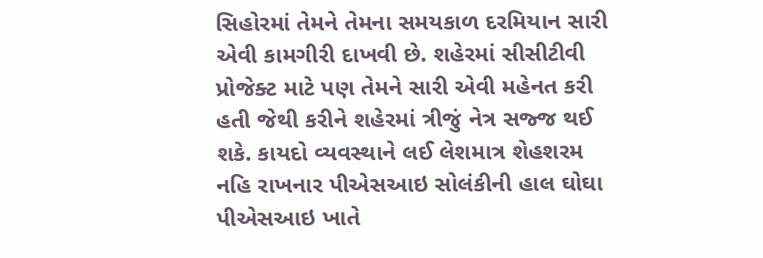સિહોરમાં તેમને તેમના સમયકાળ દરમિયાન સારી એવી કામગીરી દાખવી છે. શહેરમાં સીસીટીવી પ્રોજેક્ટ માટે પણ તેમને સારી એવી મહેનત કરી હતી જેથી કરીને શહેરમાં ત્રીજું નેત્ર સજ્જ થઈ શકે. કાયદો વ્યવસ્થાને લઈ લેશમાત્ર શેહશરમ નહિ રાખનાર પીએસઆઇ સોલંકીની હાલ ઘોઘા પીએસઆઇ ખાતે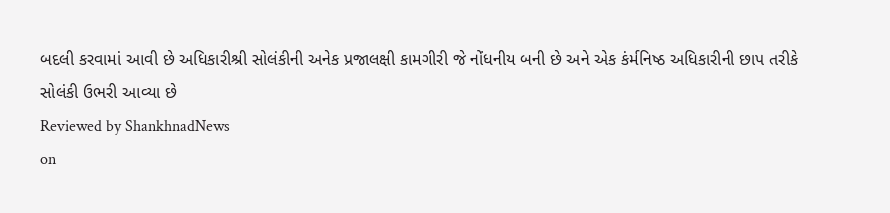બદલી કરવામાં આવી છે અધિકારીશ્રી સોલંકીની અનેક પ્રજાલક્ષી કામગીરી જે નોંધનીય બની છે અને એક કંર્મનિષ્ઠ અધિકારીની છાપ તરીકે સોલંકી ઉભરી આવ્યા છે
Reviewed by ShankhnadNews
on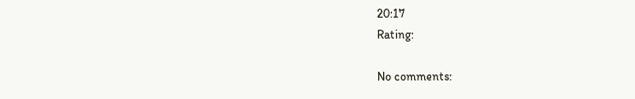20:17
Rating:

No comments: